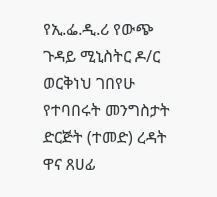የኢ.ፌ.ዲ.ሪ የውጭ ጉዳይ ሚኒስትር ዶ/ር ወርቅነህ ገበየሁ የተባበሩት መንግስታት ድርጅት (ተመድ) ረዳት ዋና ጸሀፊ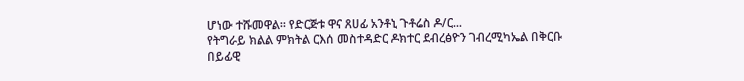ሆነው ተሹመዋል። የድርጅቱ ዋና ጸሀፊ አንቶኒ ጉቶሬስ ዶ/ር...
የትግራይ ክልል ምክትል ርእሰ መስተዳድር ዶክተር ደብረፅዮን ገብረሚካኤል በቅርቡ በይፊዊ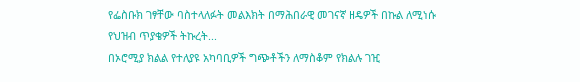የፌስቡክ ገፃቸው ባስተላለፉት መልእክት በማሕበራዊ መገናኛ ዘዴዎች በኩል ለሚነሱ የህዝብ ጥያቄዎች ትኩረት...
በኦሮሚያ ክልል የተለያዩ አካባቢዎች ግጭቶችን ለማስቆም የክልሉ ገዢ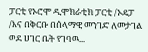ፓርቲ የኦሮሞ ዲሞክራቲክ ፓርቲ /ኦዴፓ /እና በቅርቡ በሰላማዊ መንገድ ለመታገል ወደ ሀገር ቤት የገባዉ...